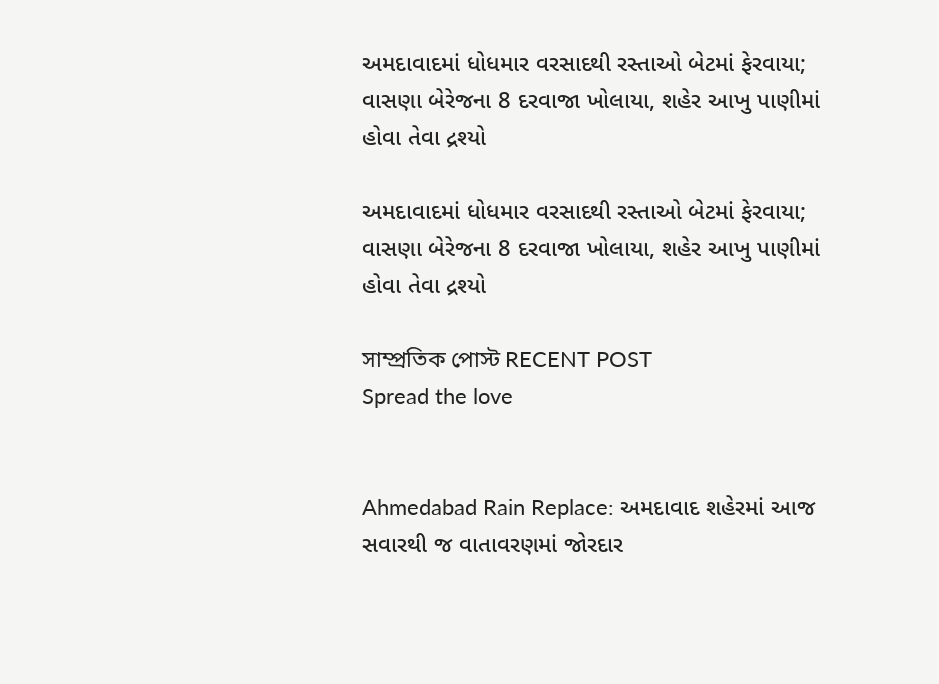અમદાવાદમાં ધોધમાર વરસાદથી રસ્તાઓ બેટમાં ફેરવાયા; વાસણા બેરેજના 8 દરવાજા ખોલાયા, શહેર આખુ પાણીમાં હોવા તેવા દ્રશ્યો

અમદાવાદમાં ધોધમાર વરસાદથી રસ્તાઓ બેટમાં ફેરવાયા; વાસણા બેરેજના 8 દરવાજા ખોલાયા, શહેર આખુ પાણીમાં હોવા તેવા દ્રશ્યો

সাম্প্রতিক পোস্ট RECENT POST
Spread the love


Ahmedabad Rain Replace: અમદાવાદ શહેરમાં આજ સવારથી જ વાતાવરણમાં જોરદાર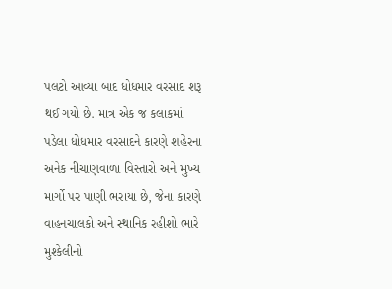પલટો આવ્યા બાદ ધોધમાર વરસાદ શરૂ થઈ ગયો છે. માત્ર એક જ કલાકમાં પડેલા ધોધમાર વરસાદને કારણે શહેરના અનેક નીચાણવાળા વિસ્તારો અને મુખ્ય માર્ગો પર પાણી ભરાયા છે, જેના કારણે વાહનચાલકો અને સ્થાનિક રહીશો ભારે મુશ્કેલીનો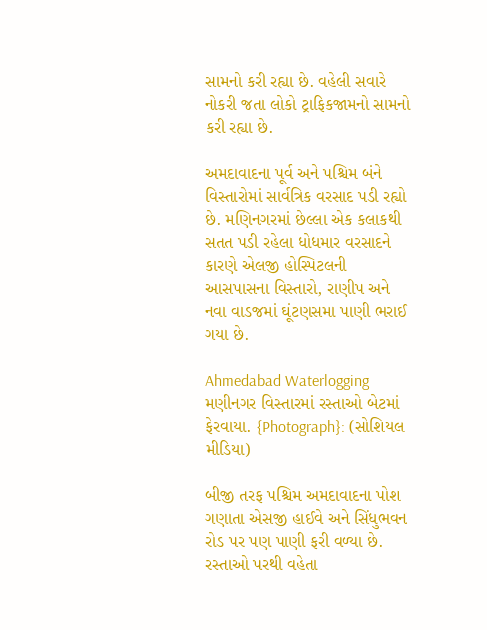સામનો કરી રહ્યા છે. વહેલી સવારે નોકરી જતા લોકો ટ્રાફિકજામનો સામનો કરી રહ્યા છે.

અમદાવાદના પૂર્વ અને પશ્ચિમ બંને વિસ્તારોમાં સાર્વત્રિક વરસાદ પડી રહ્યો છે. મણિનગરમાં છેલ્લા એક કલાકથી સતત પડી રહેલા ધોધમાર વરસાદને કારણે એલજી હોસ્પિટલની આસપાસના વિસ્તારો, રાણીપ અને નવા વાડજમાં ઘૂંટણસમા પાણી ભરાઈ ગયા છે.

Ahmedabad Waterlogging
મણીનગર વિસ્તારમાં રસ્તાઓ બેટમાં ફેરવાયા. {Photograph}: (સોશિયલ મીડિયા)

બીજી તરફ પશ્ચિમ અમદાવાદના પોશ ગણાતા એસજી હાઈવે અને સિંધુભવન રોડ પર પણ પાણી ફરી વળ્યા છે. રસ્તાઓ પરથી વહેતા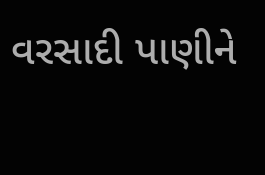વરસાદી પાણીને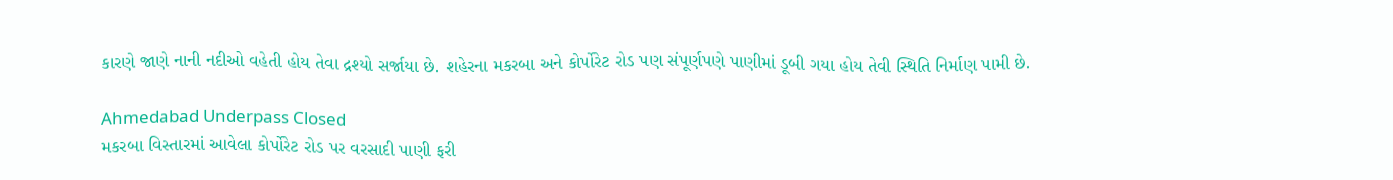કારણે જાણે નાની નદીઓ વહેતી હોય તેવા દ્રશ્યો સર્જાયા છે. શહેરના મકરબા અને કોર્પોરેટ રોડ પણ સંપૂર્ણપણે પાણીમાં ડૂબી ગયા હોય તેવી સ્થિતિ નિર્માણ પામી છે.

Ahmedabad Underpass Closed
મકરબા વિસ્તારમાં આવેલા કોર્પોરેટ રોડ પર વરસાદી પાણી ફરી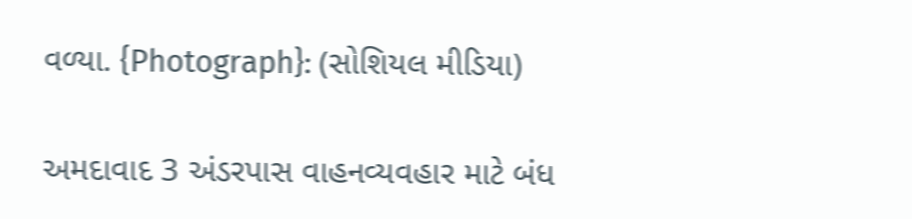વળ્યા. {Photograph}: (સોશિયલ મીડિયા)

અમદાવાદ 3 અંડરપાસ વાહનવ્યવહાર માટે બંધ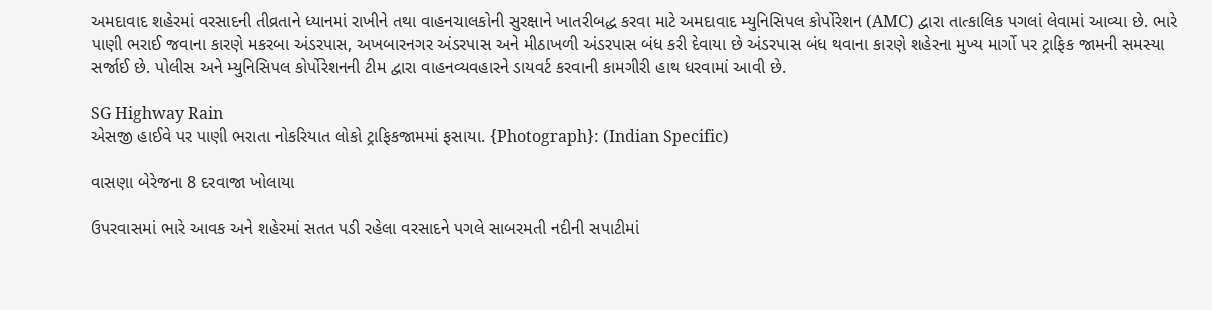અમદાવાદ શહેરમાં વરસાદની તીવ્રતાને ધ્યાનમાં રાખીને તથા વાહનચાલકોની સુરક્ષાને ખાતરીબદ્ધ કરવા માટે અમદાવાદ મ્યુનિસિપલ કોર્પોરેશન (AMC) દ્વારા તાત્કાલિક પગલાં લેવામાં આવ્યા છે. ભારે પાણી ભરાઈ જવાના કારણે મકરબા અંડરપાસ, અખબારનગર અંડરપાસ અને મીઠાખળી અંડરપાસ બંધ કરી દેવાયા છે અંડરપાસ બંધ થવાના કારણે શહેરના મુખ્ય માર્ગો પર ટ્રાફિક જામની સમસ્યા સર્જાઈ છે. પોલીસ અને મ્યુનિસિપલ કોર્પોરેશનની ટીમ દ્વારા વાહનવ્યવહારને ડાયવર્ટ કરવાની કામગીરી હાથ ધરવામાં આવી છે.

SG Highway Rain
એસજી હાઈવે પર પાણી ભરાતા નોકરિયાત લોકો ટ્રાફિકજામમાં ફસાયા. {Photograph}: (Indian Specific)

વાસણા બેરેજના 8 દરવાજા ખોલાયા

ઉપરવાસમાં ભારે આવક અને શહેરમાં સતત પડી રહેલા વરસાદને પગલે સાબરમતી નદીની સપાટીમાં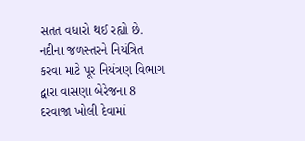સતત વધારો થઈ રહ્યો છે. નદીના જળસ્તરને નિયંત્રિત કરવા માટે પૂર નિયંત્રણ વિભાગ દ્વારા વાસણા બેરેજના 8 દરવાજા ખોલી દેવામાં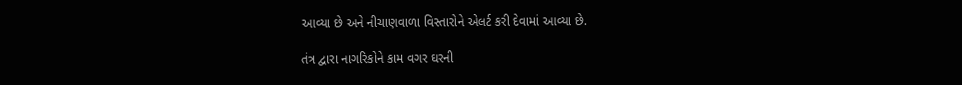આવ્યા છે અને નીચાણવાળા વિસ્તારોને એલર્ટ કરી દેવામાં આવ્યા છે.

તંત્ર દ્વારા નાગરિકોને કામ વગર ઘરની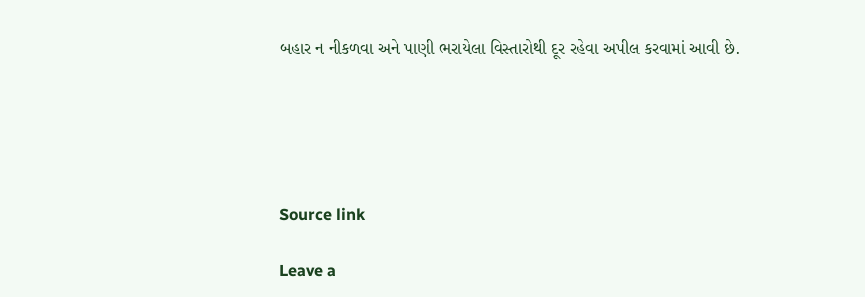બહાર ન નીકળવા અને પાણી ભરાયેલા વિસ્તારોથી દૂર રહેવા અપીલ કરવામાં આવી છે.





Source link

Leave a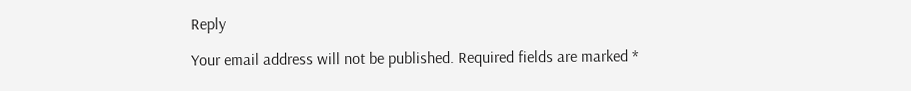Reply

Your email address will not be published. Required fields are marked *